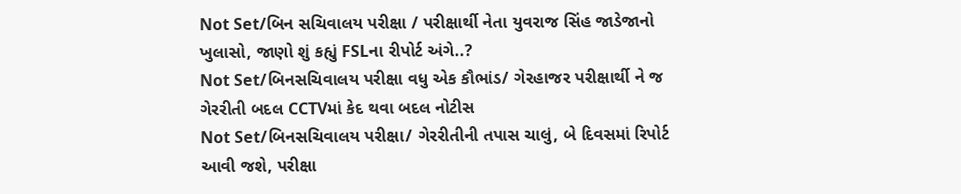Not Set/બિન સચિવાલય પરીક્ષા / પરીક્ષાર્થી નેતા યુવરાજ સિંહ જાડેજાનો ખુલાસો, જાણો શું કહ્યું FSLના રીપોર્ટ અંગે..?
Not Set/બિનસચિવાલય પરીક્ષા વધુ એક કૌભાંડ/ ગેરહાજર પરીક્ષાર્થી ને જ ગેરરીતી બદલ CCTVમાં કેદ થવા બદલ નોટીસ
Not Set/બિનસચિવાલય પરીક્ષા/ ગેરરીતીની તપાસ ચાલું, બે દિવસમાં રિપોર્ટ આવી જશે, પરીક્ષા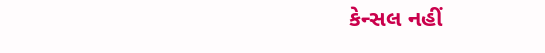કેન્સલ નહીં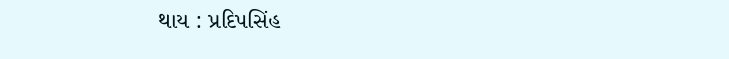થાય : પ્રદિપસિંહ